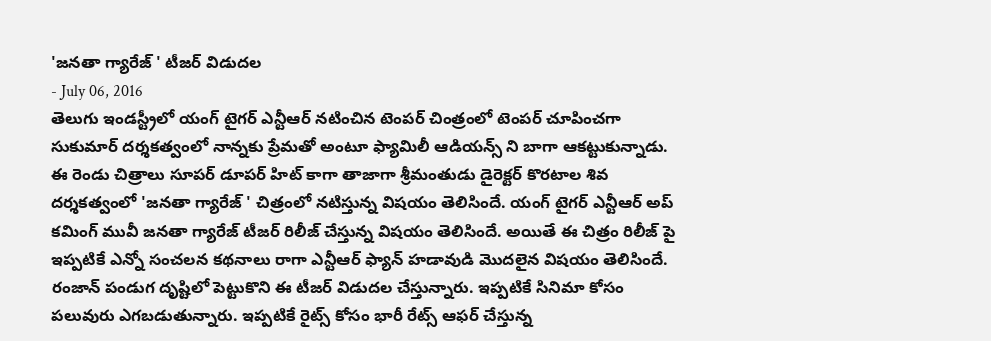'జనతా గ్యారేజ్ ' టీజర్ విడుదల
- July 06, 2016
తెలుగు ఇండస్ట్రీలో యంగ్ టైగర్ ఎన్టీఆర్ నటించిన టెంపర్ చింత్రంలో టెంపర్ చూపించగా సుకుమార్ దర్శకత్వంలో నాన్నకు ప్రేమతో అంటూ ఫ్యామిలీ ఆడియన్స్ ని బాగా ఆకట్టుకున్నాడు. ఈ రెండు చిత్రాలు సూపర్ డూపర్ హిట్ కాగా తాజాగా శ్రీమంతుడు డైరెక్టర్ కొరటాల శివ దర్శకత్వంలో 'జనతా గ్యారేజ్ ' చిత్రంలో నటిస్తున్న విషయం తెలిసిందే. యంగ్ టైగర్ ఎన్టీఆర్ అప్ కమింగ్ మువీ జనతా గ్యారేజ్ టీజర్ రిలీజ్ చేస్తున్న విషయం తెలిసిందే. అయితే ఈ చిత్రం రిలీజ్ పై ఇప్పటికే ఎన్నో సంచలన కథనాలు రాగా ఎన్టీఆర్ ఫ్యాన్ హడావుడి మొదలైన విషయం తెలిసిందే. రంజాన్ పండుగ దృష్టిలో పెట్టుకొని ఈ టీజర్ విడుదల చేస్తున్నారు. ఇప్పటికే సినిమా కోసం పలువురు ఎగబడుతున్నారు. ఇప్పటికే రైట్స్ కోసం భారీ రేట్స్ ఆఫర్ చేస్తున్న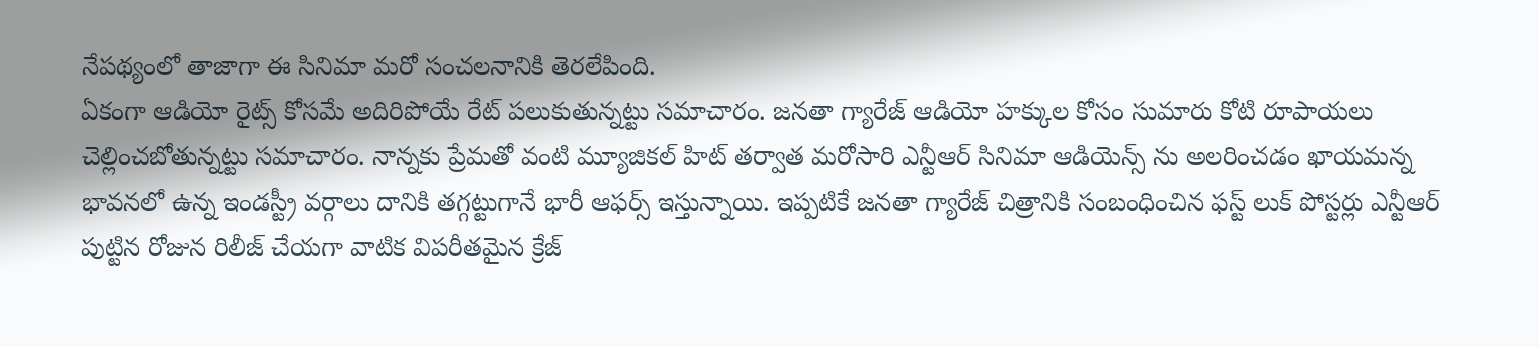నేపథ్యంలో తాజాగా ఈ సినిమా మరో సంచలనానికి తెరలేపింది.
ఏకంగా ఆడియో రైట్స్ కోసమే అదిరిపోయే రేట్ పలుకుతున్నట్టు సమాచారం. జనతా గ్యారేజ్ ఆడియో హక్కుల కోసం సుమారు కోటి రూపాయలు చెల్లించబోతున్నట్టు సమాచారం. నాన్నకు ప్రేమతో వంటి మ్యూజికల్ హిట్ తర్వాత మరోసారి ఎన్టీఆర్ సినిమా ఆడియెన్స్ ను అలరించడం ఖాయమన్న భావనలో ఉన్న ఇండస్ట్రీ వర్గాలు దానికి తగ్గట్టుగానే భారీ ఆఫర్స్ ఇస్తున్నాయి. ఇప్పటికే జనతా గ్యారేజ్ చిత్రానికి సంబంధించిన ఫస్ట్ లుక్ పోస్టర్లు ఎన్టీఆర్ పుట్టిన రోజున రిలీజ్ చేయగా వాటిక విపరీతమైన క్రేజ్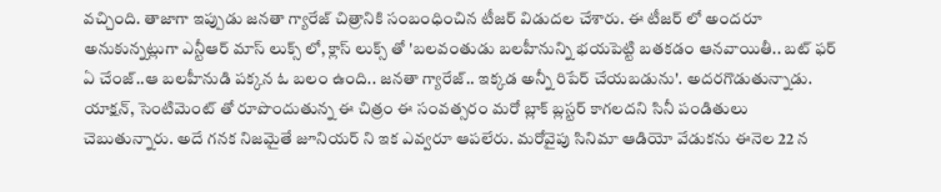వచ్చింది. తాజాగా ఇప్పుడు జనతా గ్యారేజ్ చిత్రానికి సంబంధించిన టీజర్ విడుదల చేశారు. ఈ టీజర్ లో అందరూ అనుకున్నట్లుగా ఎన్టీఆర్ మాస్ లుక్స్ లో, క్లాస్ లుక్స్ తో 'బలవంతుడు బలహీనున్ని భయపెట్టి బతకడం ఆనవాయితీ.. బట్ ఫర్ ఏ చేంజ్..ఆ బలహీనుడి పక్కన ఓ బలం ఉంది.. జనతా గ్యారేజ్.. ఇక్కడ అన్నీ రిపేర్ చేయబడును'. అదరగొడుతున్నాడు.
యాక్షన్, సెంటిమెంట్ తో రూపొందుతున్న ఈ చిత్రం ఈ సంవత్సరం మరో బ్లాక్ బ్లస్టర్ కాగలదని సినీ పండితులు చెబుతున్నారు. అదే గనక నిజమైతే జూనియర్ ని ఇక ఎవ్వరూ ఆపలేరు. మరోవైపు సినిమా ఆడియో వేడుకను ఈనెల 22 న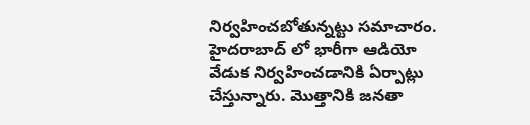నిర్వహించబోతున్నట్టు సమాచారం. హైదరాబాద్ లో భారీగా ఆడియో వేడుక నిర్వహించడానికి ఏర్పాట్లు చేస్తున్నారు. మొత్తానికి జనతా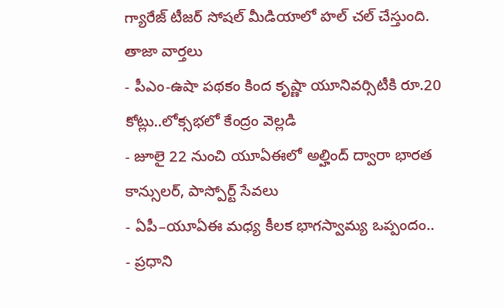గ్యారేజ్ టీజర్ సోషల్ మీడియాలో హల్ చల్ చేస్తుంది.
తాజా వార్తలు
- పీఎం-ఉషా పథకం కింద కృష్ణా యూనివర్సిటీకి రూ.20 కోట్లు..లోక్సభలో కేంద్రం వెల్లడి
- జూలై 22 నుంచి యూఏఈలో అల్హింద్ ద్వారా భారత కాన్సులర్, పాస్పోర్ట్ సేవలు
- ఏపీ–యూఏఈ మధ్య కీలక భాగస్వామ్య ఒప్పందం..
- ప్రధాని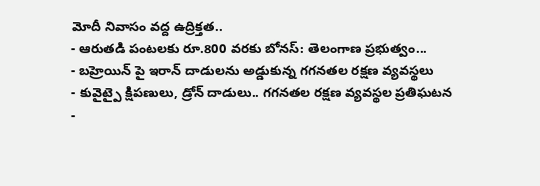మోదీ నివాసం వద్ద ఉద్రిక్తత..
- ఆరుతడి పంటలకు రూ.800 వరకు బోనస్: తెలంగాణ ప్రభుత్వం...
- బహ్రెయిన్ పై ఇరాన్ దాడులను అడ్డుకున్న గగనతల రక్షణ వ్యవస్థలు
- కువైట్పై క్షిపణులు, డ్రోన్ దాడులు.. గగనతల రక్షణ వ్యవస్థల ప్రతిఘటన
-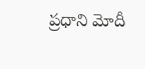ప్రధాని మోదీ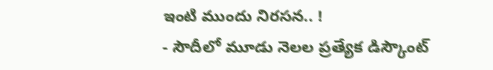ఇంటి ముందు నిరసన.. !
- సౌదీలో మూడు నెలల ప్రత్యేక డిస్కౌంట్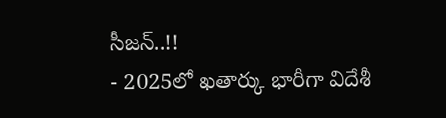సీజన్..!!
- 2025లో ఖతార్కు భారీగా విదేశీ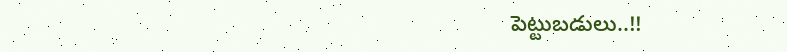పెట్టుబడులు..!!